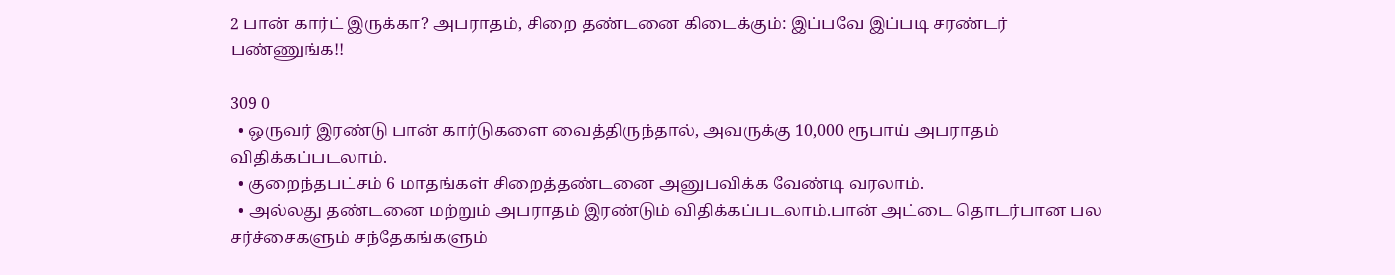2 பான் கார்ட் இருக்கா? அபராதம், சிறை தண்டனை கிடைக்கும்: இப்பவே இப்படி சரண்டர் பண்ணுங்க!!

309 0
  • ஒருவர் இரண்டு பான் கார்டுகளை வைத்திருந்தால், அவருக்கு 10,000 ரூபாய் அபராதம் விதிக்கப்படலாம்.
  • குறைந்தபட்சம் 6 மாதங்கள் சிறைத்தண்டனை அனுபவிக்க வேண்டி வரலாம்.
  • அல்லது தண்டனை மற்றும் அபராதம் இரண்டும் விதிக்கப்படலாம்.பான் அட்டை தொடர்பான பல சர்ச்சைகளும் சந்தேகங்களும்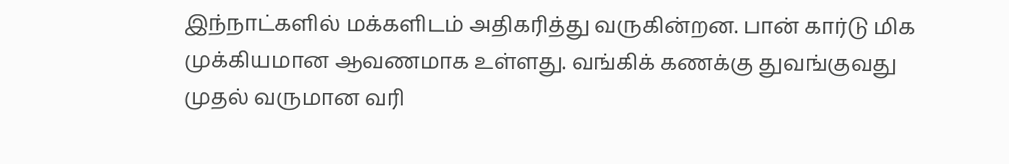இந்நாட்களில் மக்களிடம் அதிகரித்து வருகின்றன. பான் கார்டு மிக முக்கியமான ஆவணமாக உள்ளது. வங்கிக் கணக்கு துவங்குவது முதல் வருமான வரி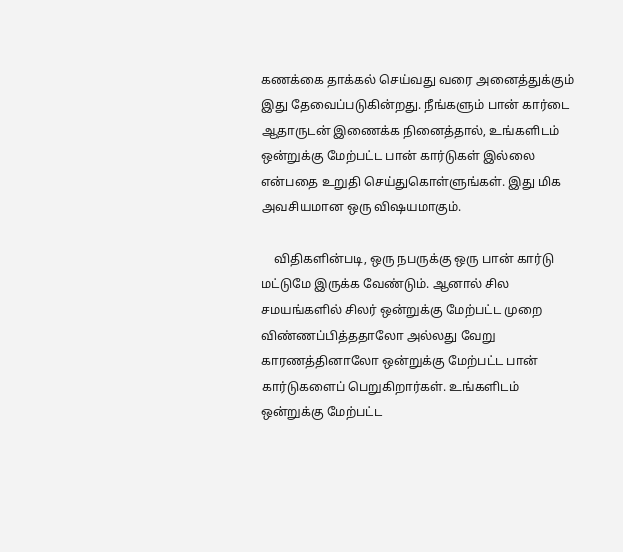கணக்கை தாக்கல் செய்வது வரை அனைத்துக்கும் இது தேவைப்படுகின்றது. நீங்களும் பான் கார்டை ஆதாருடன் இணைக்க நினைத்தால், உங்களிடம் ஒன்றுக்கு மேற்பட்ட பான் கார்டுகள் இல்லை என்பதை உறுதி செய்துகொள்ளுங்கள். இது மிக அவசியமான ஒரு விஷயமாகும்.

    விதிகளின்படி, ஒரு நபருக்கு ஒரு பான் கார்டு மட்டுமே இருக்க வேண்டும். ஆனால் சில சமயங்களில் சிலர் ஒன்றுக்கு மேற்பட்ட முறை விண்ணப்பித்ததாலோ அல்லது வேறு காரணத்தினாலோ ஒன்றுக்கு மேற்பட்ட பான் கார்டுகளைப் பெறுகிறார்கள். உங்களிடம் ஒன்றுக்கு மேற்பட்ட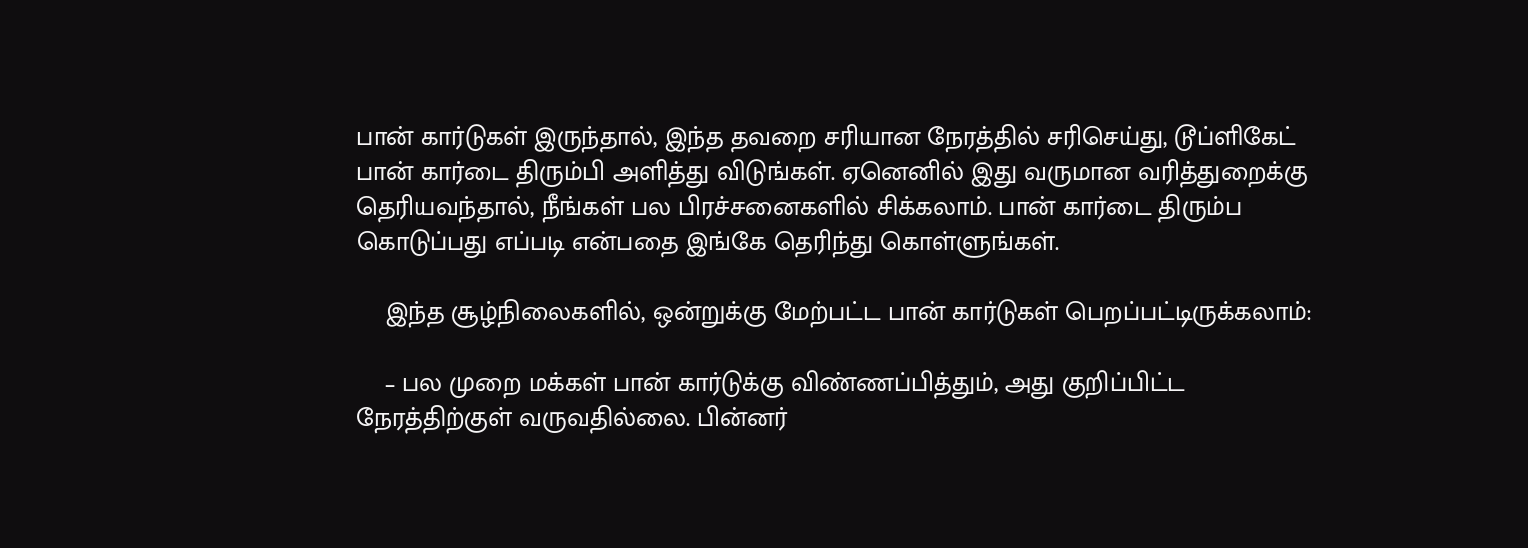பான் கார்டுகள் இருந்தால், இந்த தவறை சரியான நேரத்தில் சரிசெய்து, டூப்ளிகேட் பான் கார்டை திரும்பி அளித்து விடுங்கள். ஏனெனில் இது வருமான வரித்துறைக்கு தெரியவந்தால், நீங்கள் பல பிரச்சனைகளில் சிக்கலாம். பான் கார்டை திரும்ப கொடுப்பது எப்படி என்பதை இங்கே தெரிந்து கொள்ளுங்கள்.

    இந்த சூழ்நிலைகளில், ஒன்றுக்கு மேற்பட்ட பான் கார்டுகள் பெறப்பட்டிருக்கலாம்:

    – பல முறை மக்கள் பான் கார்டுக்கு விண்ணப்பித்தும், அது குறிப்பிட்ட நேரத்திற்குள் வருவதில்லை. பின்னர்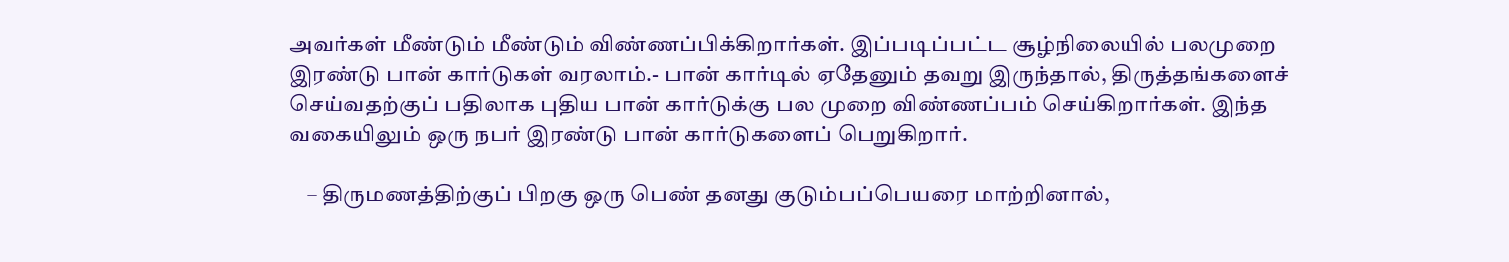அவர்கள் மீண்டும் மீண்டும் விண்ணப்பிக்கிறார்கள். இப்படிப்பட்ட சூழ்நிலையில் பலமுறை இரண்டு பான் கார்டுகள் வரலாம்.- பான் கார்டில் ஏதேனும் தவறு இருந்தால், திருத்தங்களைச் செய்வதற்குப் பதிலாக புதிய பான் கார்டுக்கு பல முறை விண்ணப்பம் செய்கிறார்கள். இந்த வகையிலும் ஒரு நபர் இரண்டு பான் கார்டுகளைப் பெறுகிறார்.

    – திருமணத்திற்குப் பிறகு ஒரு பெண் தனது குடும்பப்பெயரை மாற்றினால்,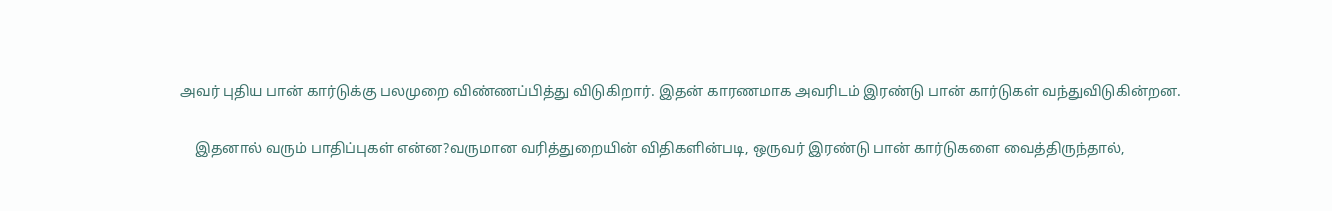அவர் புதிய பான் கார்டுக்கு பலமுறை விண்ணப்பித்து விடுகிறார். இதன் காரணமாக அவரிடம் இரண்டு பான் கார்டுகள் வந்துவிடுகின்றன.

    இதனால் வரும் பாதிப்புகள் என்ன?வருமான வரித்துறையின் விதிகளின்படி, ஒருவர் இரண்டு பான் கார்டுகளை வைத்திருந்தால்,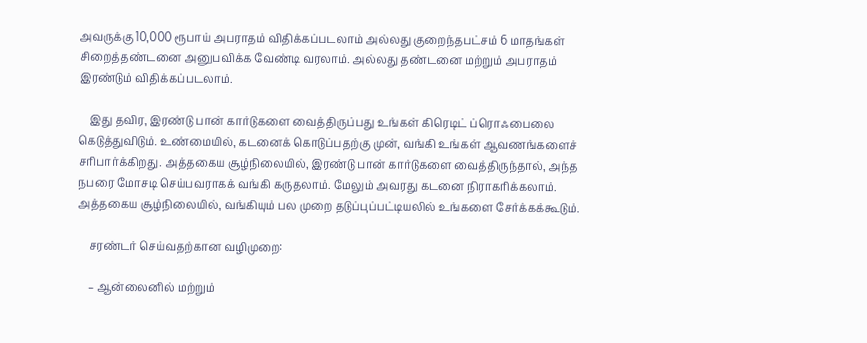அவருக்கு 10,000 ரூபாய் அபராதம் விதிக்கப்படலாம் அல்லது குறைந்தபட்சம் 6 மாதங்கள் சிறைத்தண்டனை அனுபவிக்க வேண்டி வரலாம். அல்லது தண்டனை மற்றும் அபராதம் இரண்டும் விதிக்கப்படலாம்.

    இது தவிர, இரண்டு பான் கார்டுகளை வைத்திருப்பது உங்கள் கிரெடிட் ப்ரொஃபைலை கெடுத்துவிடும். உண்மையில், கடனைக் கொடுப்பதற்கு முன், வங்கி உங்கள் ஆவணங்களைச் சரிபார்க்கிறது. அத்தகைய சூழ்நிலையில், இரண்டு பான் கார்டுகளை வைத்திருந்தால், அந்த நபரை மோசடி செய்பவராகக் வங்கி கருதலாம். மேலும் அவரது கடனை நிராகரிக்கலாம். அத்தகைய சூழ்நிலையில், வங்கியும் பல முறை தடுப்புப்பட்டியலில் உங்களை சேர்க்கக்கூடும்.

    சரண்டர் செய்வதற்கான வழிமுறை:

    – ஆன்லைனில் மற்றும்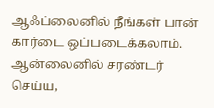ஆஃப்லைனில் நீங்கள் பான் கார்டை ஒப்படைக்கலாம். ஆன்லைனில் சரண்டர் செய்ய,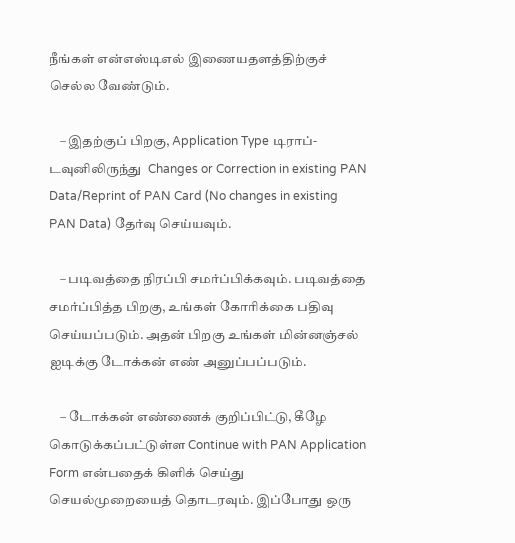நீங்கள் என்எஸ்டிஎல் இணையதளத்திற்குச் செல்ல வேண்டும்.

    – இதற்குப் பிறகு, Application Type டிராப்-டவுனிலிருந்து  Changes or Correction in existing PAN Data/Reprint of PAN Card (No changes in existing PAN Data) தேர்வு செய்யவும்.

    – படிவத்தை நிரப்பி சமர்ப்பிக்கவும். படிவத்தை சமர்ப்பித்த பிறகு, உங்கள் கோரிக்கை பதிவு செய்யப்படும். அதன் பிறகு உங்கள் மின்னஞ்சல் ஐடிக்கு டோக்கன் எண் அனுப்பப்படும்.

    – டோக்கன் எண்ணைக் குறிப்பிட்டு, கீழே கொடுக்கப்பட்டுள்ள Continue with PAN Application Form என்பதைக் கிளிக் செய்து செயல்முறையைத் தொடரவும். இப்போது ஒரு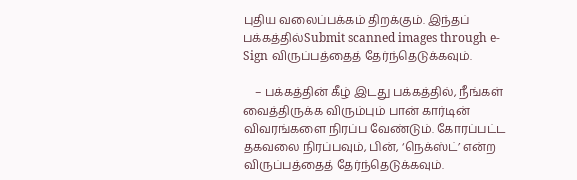புதிய வலைப்பக்கம் திறக்கும். இந்தப் பக்கத்தில்Submit scanned images through e-Sign விருப்பத்தைத் தேர்ந்தெடுக்கவும்.

    – பக்கத்தின் கீழ் இடது பக்கத்தில், நீங்கள் வைத்திருக்க விரும்பும் பான் கார்டின் விவரங்களை நிரப்ப வேண்டும். கோரப்பட்ட தகவலை நிரப்பவும், பின், ‘நெக்ஸ்ட்’ என்ற விருப்பத்தைத் தேர்ந்தெடுக்கவும்.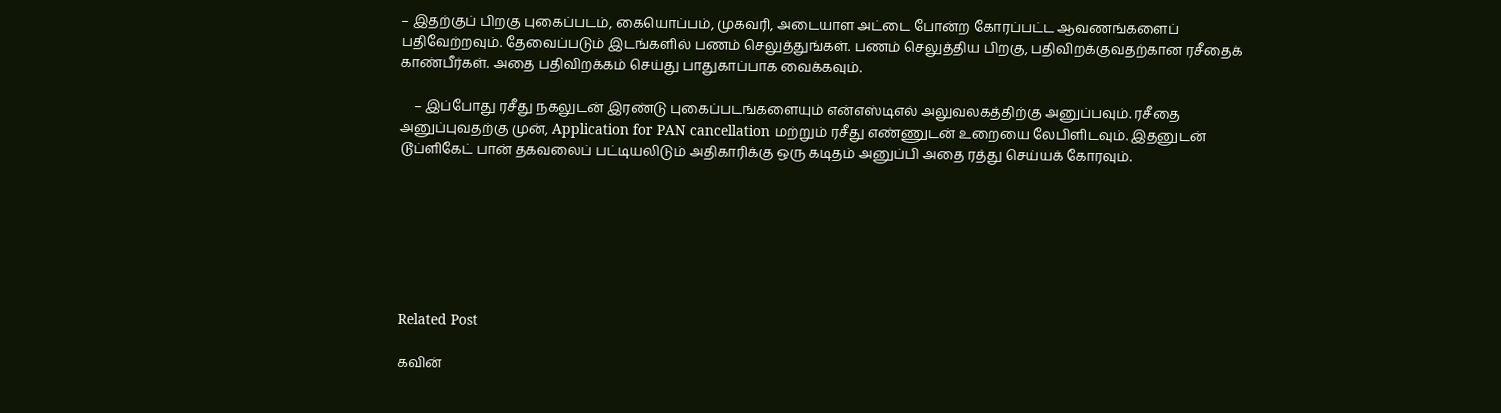– இதற்குப் பிறகு புகைப்படம், கையொப்பம், முகவரி, அடையாள அட்டை போன்ற கோரப்பட்ட ஆவணங்களைப் பதிவேற்றவும். தேவைப்படும் இடங்களில் பணம் செலுத்துங்கள். பணம் செலுத்திய பிறகு, பதிவிறக்குவதற்கான ரசீதைக் காண்பீர்கள். அதை பதிவிறக்கம் செய்து பாதுகாப்பாக வைக்கவும்.

    – இப்போது ரசீது நகலுடன் இரண்டு புகைப்படங்களையும் என்எஸ்டிஎல் அலுவலகத்திற்கு அனுப்பவும். ரசீதை அனுப்புவதற்கு முன், Application for PAN cancellation மற்றும் ரசீது எண்ணுடன் உறையை லேபிளிடவும். இதனுடன் டூப்ளிகேட் பான் தகவலைப் பட்டியலிடும் அதிகாரிக்கு ஒரு கடிதம் அனுப்பி அதை ரத்து செய்யக் கோரவும்.







Related Post

கவின்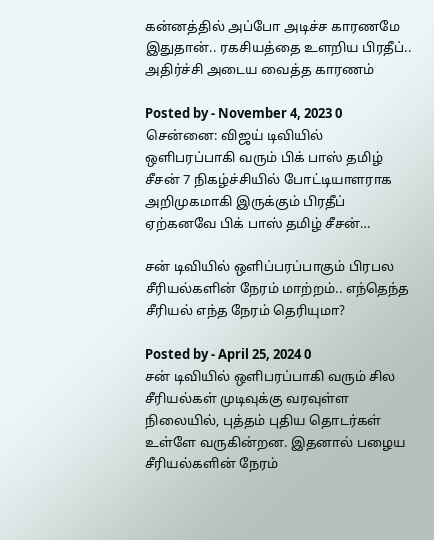கன்னத்தில் அப்போ அடிச்ச காரணமே இதுதான்.. ரகசியத்தை உளறிய பிரதீப்.. அதிர்ச்சி அடைய வைத்த காரணம்

Posted by - November 4, 2023 0
சென்னை: விஜய் டிவியில் ஒளிபரப்பாகி வரும் பிக் பாஸ் தமிழ் சீசன் 7 நிகழ்ச்சியில் போட்டியாளராக அறிமுகமாகி இருக்கும் பிரதீப் ஏற்கனவே பிக் பாஸ் தமிழ் சீசன்…

சன் டிவியில் ஒளிப்பரப்பாகும் பிரபல சீரியல்களின் நேரம் மாற்றம்.. எந்தெந்த சீரியல் எந்த நேரம் தெரியுமா?

Posted by - April 25, 2024 0
சன் டிவியில் ஒளிபரப்பாகி வரும் சில சீரியல்கள் முடிவுக்கு வரவுள்ள நிலையில், புத்தம் புதிய தொடர்கள் உள்ளே வருகின்றன. இதனால் பழைய சீரியல்களின் நேரம்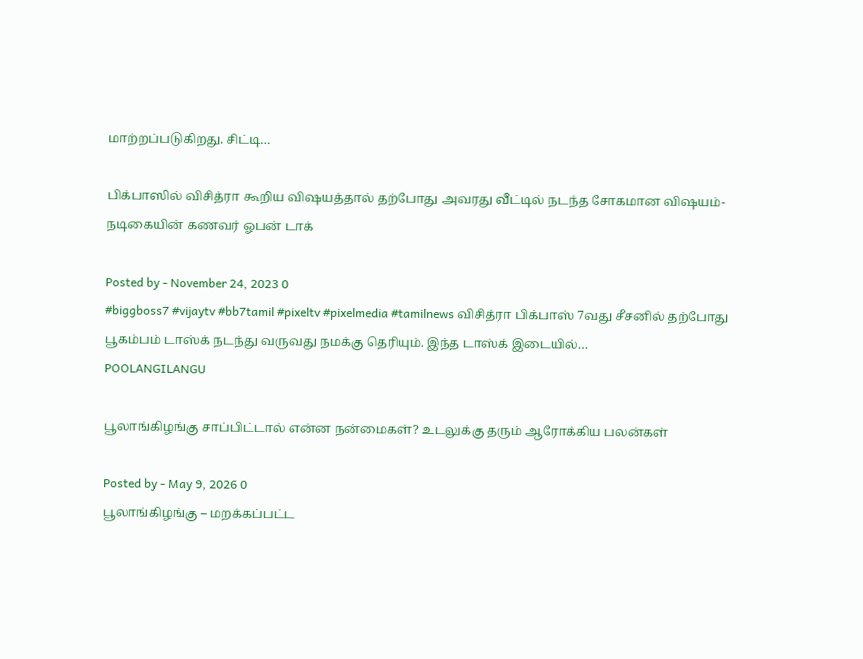மாற்றப்படுகிறது. சிட்டி…

பிக்பாஸில் விசித்ரா கூறிய விஷயத்தால் தற்போது அவரது வீட்டில் நடந்த சோகமான விஷயம்- நடிகையின் கணவர் ஓபன் டாக்

Posted by - November 24, 2023 0
#biggboss7 #vijaytv #bb7tamil #pixeltv #pixelmedia #tamilnews விசித்ரா பிக்பாஸ் 7வது சீசனில் தற்போது பூகம்பம் டாஸ்க் நடந்து வருவது நமக்கு தெரியும். இந்த டாஸ்க் இடையில்…
POOLANGILANGU

பூலாங்கிழங்கு சாப்பிட்டால் என்ன நன்மைகள்? உடலுக்கு தரும் ஆரோக்கிய பலன்கள்

Posted by - May 9, 2026 0
பூலாங்கிழங்கு – மறக்கப்பட்ட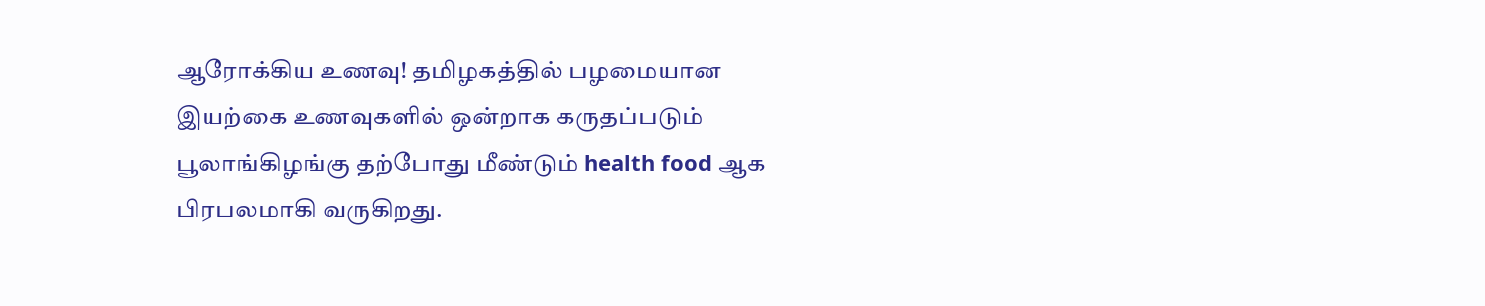ஆரோக்கிய உணவு! தமிழகத்தில் பழமையான இயற்கை உணவுகளில் ஒன்றாக கருதப்படும் பூலாங்கிழங்கு தற்போது மீண்டும் health food ஆக பிரபலமாகி வருகிறது.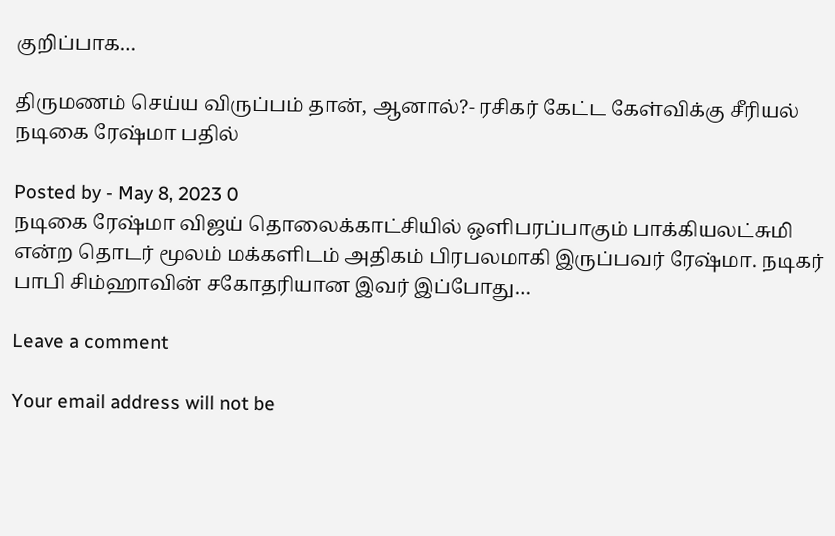குறிப்பாக…

திருமணம் செய்ய விருப்பம் தான், ஆனால்?- ரசிகர் கேட்ட கேள்விக்கு சீரியல் நடிகை ரேஷ்மா பதில்

Posted by - May 8, 2023 0
நடிகை ரேஷ்மா விஜய் தொலைக்காட்சியில் ஒளிபரப்பாகும் பாக்கியலட்சுமி என்ற தொடர் மூலம் மக்களிடம் அதிகம் பிரபலமாகி இருப்பவர் ரேஷ்மா. நடிகர் பாபி சிம்ஹாவின் சகோதரியான இவர் இப்போது…

Leave a comment

Your email address will not be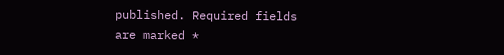published. Required fields are marked *